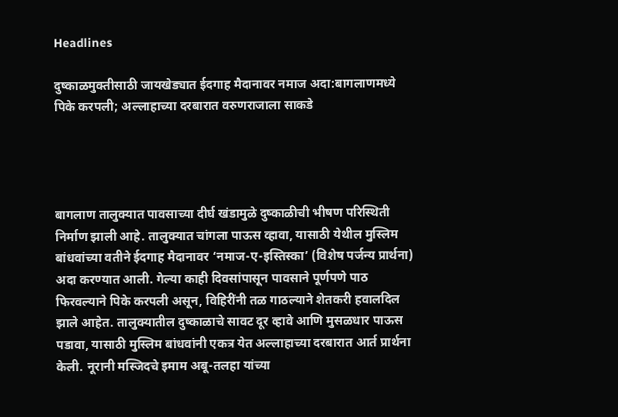Headlines

दुष्काळमुक्तीसाठी जायखेड्यात ईदगाह मैदानावर नमाज अदा:बागलाणमध्ये पिके करपली; अल्लाहाच्या दरबारात वरुणराजाला साकडे




बागलाण तालुक्यात पावसाच्या दीर्घ खंडामुळे दुष्काळीची भीषण परिस्थिती निर्माण झाली आहे. तालुक्यात चांगला पाऊस व्हावा, यासाठी येथील मुस्लिम बांधवांच्या वतीने ईदगाह मैदानावर ‘नमाज-ए-इस्तिस्का’ (विशेष पर्जन्य प्रार्थना) अदा करण्यात आली. गेल्या काही दिवसांपासून पावसाने पूर्णपणे पाठ फिरवल्याने पिके करपली असून, विहिरींनी तळ गाठल्याने शेतकरी हवालदिल झाले आहेत. तालुक्यातील दुष्काळाचे सावट दूर व्हावे आणि मुसळधार पाऊस पडावा, यासाठी मुस्लिम बांधवांनी एकत्र येत अल्लाहाच्या दरबारात आर्त प्रार्थना केली. नूरानी मस्जिदचे इमाम अबू-तलहा यांच्या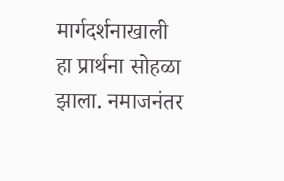मार्गदर्शनाखाली हा प्रार्थना सोहळा झाला. नमाजनंतर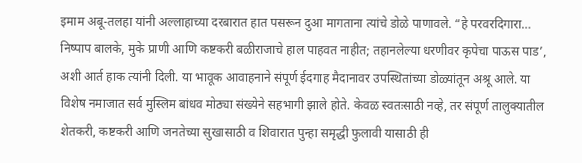इमाम अबू-तलहा यांनी अल्लाहाच्या दरबारात हात पसरून दुआ मागताना त्यांचे डोळे पाणावले. “हे परवरदिगारा… निष्पाप बालके, मुके प्राणी आणि कष्टकरी बळीराजाचे हाल पाहवत नाहीत; तहानलेल्या धरणीवर कृपेचा पाऊस पाड’, अशी आर्त हाक त्यांनी दिली. या भावूक आवाहनाने संपूर्ण ईदगाह मैदानावर उपस्थितांच्या डोळ्यांतून अश्रू आले. या विशेष नमाजात सर्व मुस्लिम बांधव मोठ्या संख्येने सहभागी झाले होते. केवळ स्वतःसाठी नव्हे, तर संपूर्ण तालुक्यातील शेतकरी, कष्टकरी आणि जनतेच्या सुखासाठी व शिवारात पुन्हा समृद्धी फुलावी यासाठी ही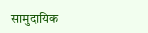सामुदायिक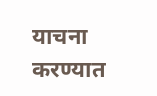याचना करण्यात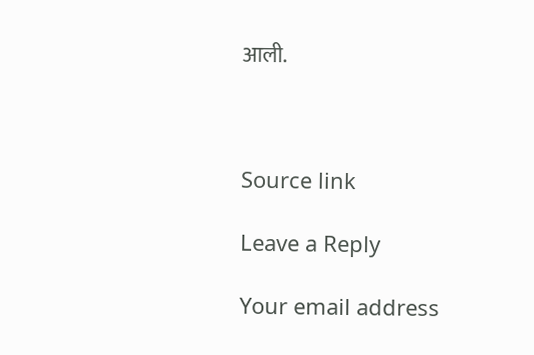आली.



Source link

Leave a Reply

Your email address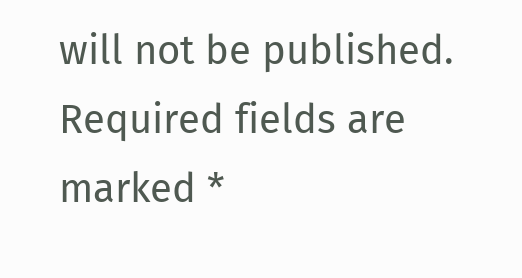will not be published. Required fields are marked *